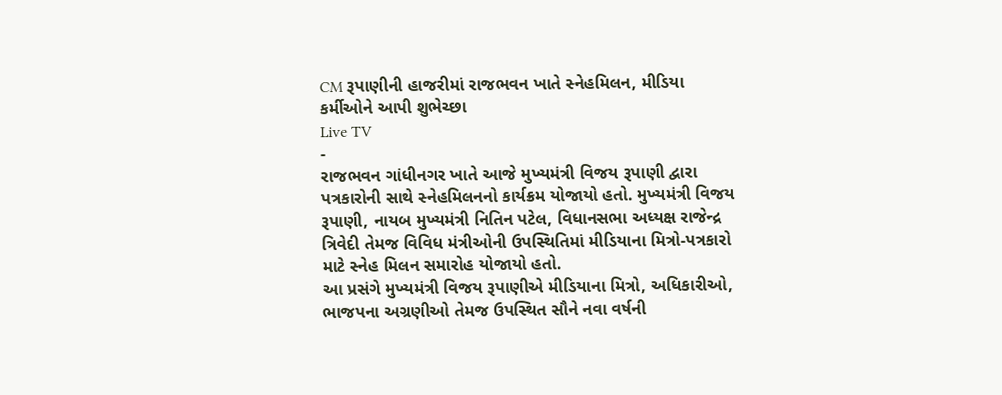CM રૂપાણીની હાજરીમાં રાજભવન ખાતે સ્નેહમિલન, મીડિયા કર્મીઓને આપી શુભેચ્છા
Live TV
-
રાજભવન ગાંધીનગર ખાતે આજે મુખ્યમંત્રી વિજય રૂપાણી દ્વારા પત્રકારોની સાથે સ્નેહમિલનનો કાર્યક્રમ યોજાયો હતો. મુખ્યમંત્રી વિજય રૂપાણી, નાયબ મુખ્યમંત્રી નિતિન પટેલ, વિધાનસભા અધ્યક્ષ રાજેન્દ્ર ત્રિવેદી તેમજ વિવિધ મંત્રીઓની ઉપસ્થિતિમાં મીડિયાના મિત્રો-પત્રકારો માટે સ્નેહ મિલન સમારોહ યોજાયો હતો.
આ પ્રસંગે મુખ્યમંત્રી વિજય રૂપાણીએ મીડિયાના મિત્રો, અધિકારીઓ, ભાજપના અગ્રણીઓ તેમજ ઉપસ્થિત સૌને નવા વર્ષની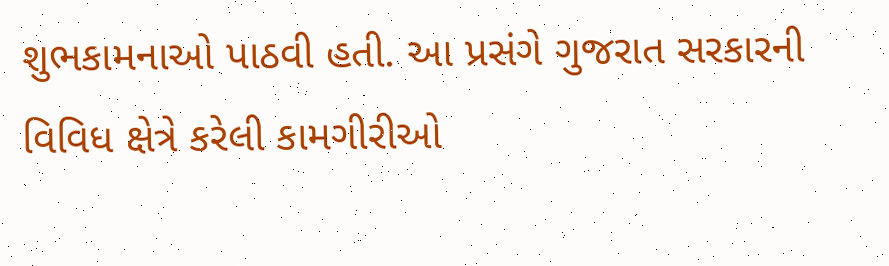શુભકામનાઓ પાઠવી હતી. આ પ્રસંગે ગુજરાત સરકારની વિવિધ ક્ષેત્રે કરેલી કામગીરીઓ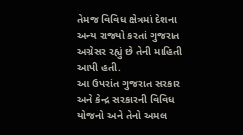તેમજ વિવિધ ક્ષેત્રમાં દેશના અન્ય રાજ્યો કરતાં ગુજરાત અગ્રેસર રહ્યું છે તેની માહિતી આપી હતી.
આ ઉપરાંત ગુજરાત સરકાર અને કેન્દ્ર સરકારની વિવિધ યોજનો અને તેનો અમલ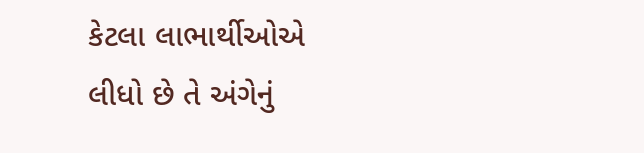કેટલા લાભાર્થીઓએ લીધો છે તે અંગેનું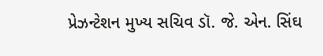પ્રેઝન્ટેશન મુખ્ય સચિવ ડૉ. જે. એન. સિંઘ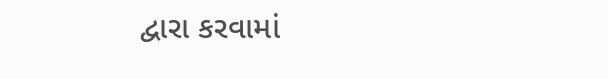દ્વારા કરવામાં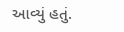આવ્યું હતું.